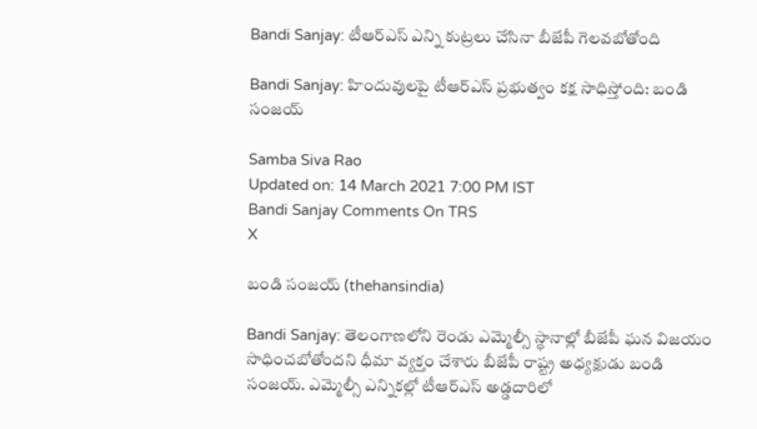Bandi Sanjay: టీఆర్ఎస్ ఎన్ని కుట్రలు చేసినా బీజేపీ గెలవబోతోంది ‌

Bandi Sanjay: హిందువులపై టీఆర్ఎస్ ప్రభుత్వం కక్ష సాధిస్తోంది: బండి సంజయ్‌

Samba Siva Rao
Updated on: 14 March 2021 7:00 PM IST
Bandi Sanjay Comments On TRS
X

బండి సంజయ్ (thehansindia)

Bandi Sanjay: తెలంగాణలోని రెండు ఎమ్మెల్సీ స్థానాల్లో బీజేపీ ఘన విజయం సాధించబోతోందని ధీమా వ్యక్తం చేశారు బీజేపీ రాష్ట్ర అధ్యక్షుడు బండి సంజయ్. ఎమ్మెల్సీ ఎన్నికల్లో టీఆర్ఎస్ అడ్డదారిలో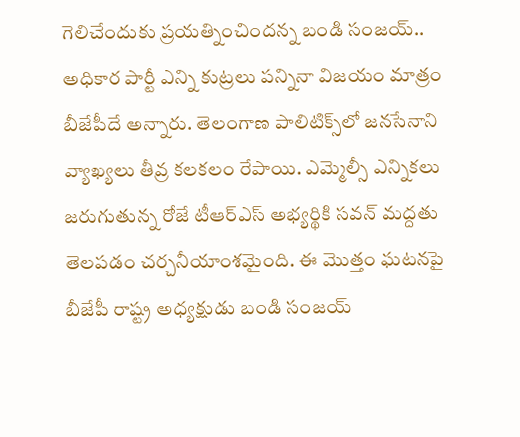గెలిచేందుకు ప్రయత్నించిందన్న బండి సంజయ్.. అధికార పార్టీ ఎన్ని కుట్రలు పన్నినా విజయం మాత్రం బీజేపీదే అన్నారు. తెలంగాణ పాలిటిక్స్‌లో జనసేనాని వ్యాఖ్యలు తీవ్ర కలకలం రేపాయి. ఎమ్మెల్సీ ఎన్నికలు జరుగుతున్న రోజే టీఆర్ఎస్ అభ్యర్థికి సవన్ మద్దతు తెలపడం చర్చనీయాంశమైంది. ఈ మొత్తం ఘటనపై బీజేపీ రాష్ట్ర అధ్యక్షుడు బండి సంజయ్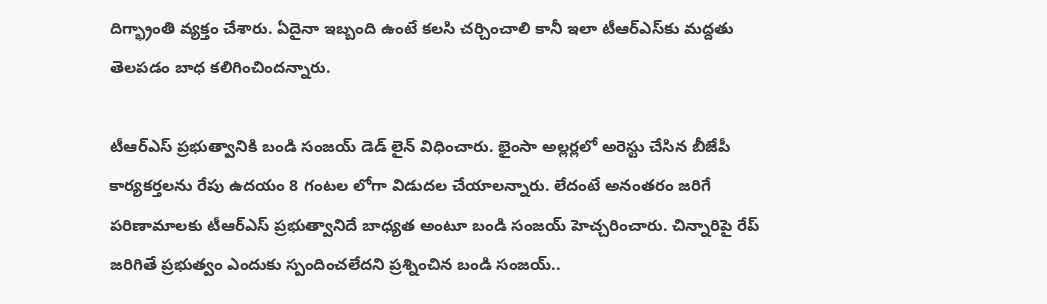దిగ్భ్రాంతి వ్యక్తం చేశారు. ఏదైనా ఇబ్బంది ఉంటే కలసి చర్చించాలి కానీ ఇలా టీఆర్ఎస్‌కు మద్దతు తెలపడం బాధ కలిగించిందన్నారు.

టీఆర్ఎస్ ప్రభుత్వానికి బండి సంజయ్ డెడ్ లైన్ విధించారు. భైంసా అల్లర్లలో అరెస్టు చేసిన బీజేపీ కార్యకర్తలను రేపు ఉదయం 8 గంటల లోగా విడుదల చేయాలన్నారు. లేదంటే అనంతరం జరిగే పరిణామాలకు టీఆర్ఎస్ ప్రభుత్వానిదే బాధ్యత అంటూ బండి సంజయ్ హెచ్చరించారు. చిన్నారిపై రేప్ జరిగితే ప్రభుత్వం ఎందుకు స్పందించలేదని ప్రశ్నించిన బండి సంజయ్..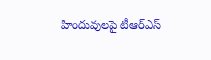హిందువులపై టీఆర్ఎస్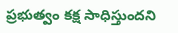ప్రభుత్వం కక్ష సాధిస్తుందని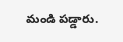మండి పడ్డారు.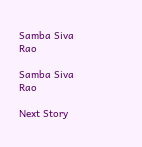Samba Siva Rao

Samba Siva Rao

Next Story